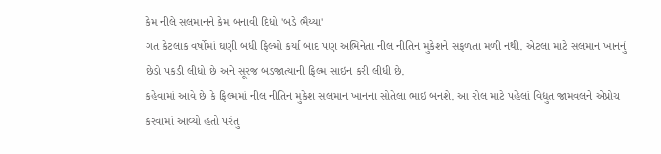કેમ નીલે સલમાનને કેમ બનાવી દિધો 'બડે ભૈય્યા'
ગત કેટલાક વર્ષોમાં ઘણી બધી ફિલ્મો કર્યા બાદ પણ અભિનેતા નીલ નીતિન મુકેશને સફળતા મળી નથી. એટલા માટે સલમાન ખાનનું છેડો પકડી લીધો છે અને સૂરજ બડજાત્યાની ફિલ્મ સાઇન કરી લીધી છે.
કહેવામાં આવે છે કે ફિલ્મમાં નીલ નીતિન મુકેશ સલમાન ખાનના સોતેલા ભાઇ બનશે. આ રોલ માટે પહેલાં વિદ્યુત જામવલને એપ્રોચ કરવામાં આવ્યો હતો પરંતુ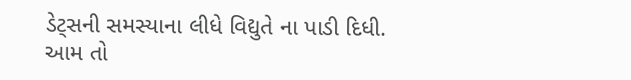ડેટ્સની સમસ્યાના લીધે વિદ્યુતે ના પાડી દિધી.
આમ તો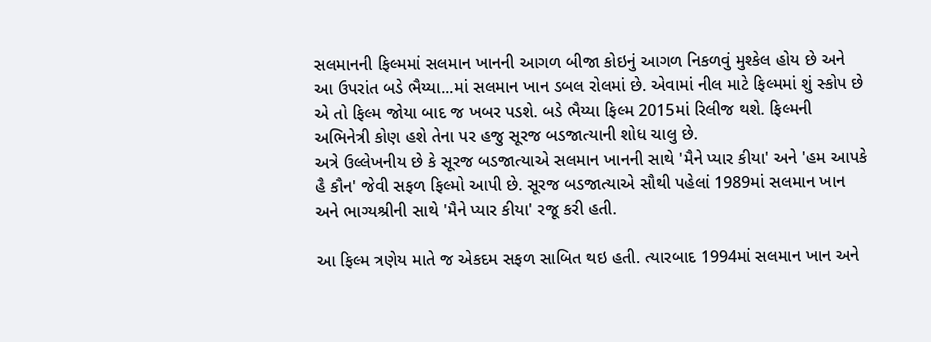સલમાનની ફિલ્મમાં સલમાન ખાનની આગળ બીજા કોઇનું આગળ નિકળવું મુશ્કેલ હોય છે અને આ ઉપરાંત બડે ભૈય્યા...માં સલમાન ખાન ડબલ રોલમાં છે. એવામાં નીલ માટે ફિલ્મમાં શું સ્કોપ છે એ તો ફિલ્મ જોયા બાદ જ ખબર પડશે. બડે ભૈય્યા ફિલ્મ 2015માં રિલીજ થશે. ફિલ્મની અભિનેત્રી કોણ હશે તેના પર હજુ સૂરજ બડજાત્યાની શોધ ચાલુ છે.
અત્રે ઉલ્લેખનીય છે કે સૂરજ બડજાત્યાએ સલમાન ખાનની સાથે 'મૈને પ્યાર કીયા' અને 'હમ આપકે હૈ કૌન' જેવી સફળ ફિલ્મો આપી છે. સૂરજ બડજાત્યાએ સૌથી પહેલાં 1989માં સલમાન ખાન અને ભાગ્યશ્રીની સાથે 'મૈને પ્યાર કીયા' રજૂ કરી હતી.

આ ફિલ્મ ત્રણેય માતે જ એકદમ સફળ સાબિત થઇ હતી. ત્યારબાદ 1994માં સલમાન ખાન અને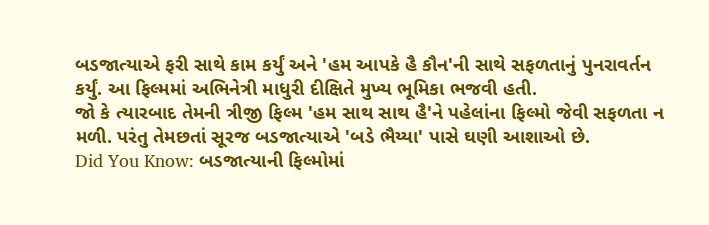બડજાત્યાએ ફરી સાથે કામ કર્યું અને 'હમ આપકે હૈ કૌન'ની સાથે સફળતાનું પુનરાવર્તન કર્યું. આ ફિલ્મમાં અભિનેત્રી માધુરી દીક્ષિતે મુખ્ય ભૂમિકા ભજવી હતી.
જો કે ત્યારબાદ તેમની ત્રીજી ફિલ્મ 'હમ સાથ સાથ હૈ'ને પહેલાંના ફિલ્મો જેવી સફળતા ન મળી. પરંતુ તેમછતાં સૂરજ બડજાત્યાએ 'બડે ભૈય્યા' પાસે ઘણી આશાઓ છે.
Did You Know: બડજાત્યાની ફિલ્મોમાં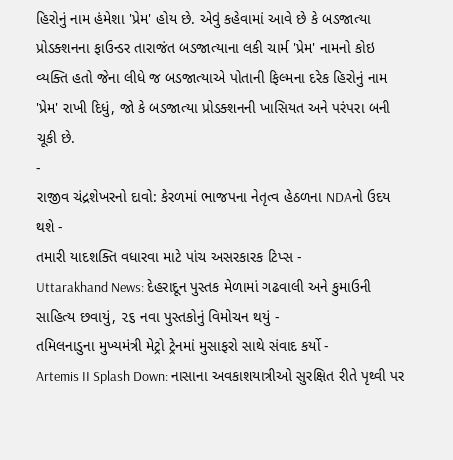હિરોનું નામ હંમેશા 'પ્રેમ' હોય છે. એવું કહેવામાં આવે છે કે બડજાત્યા પ્રોડક્શનના ફાઉન્ડર તારાજંત બડજાત્યાના લકી ચાર્મ 'પ્રેમ' નામનો કોઇ વ્યક્તિ હતો જેના લીધે જ બડજાત્યાએ પોતાની ફિલ્મના દરેક હિરોનું નામ 'પ્રેમ' રાખી દિધું, જો કે બડજાત્યા પ્રોડક્શનની ખાસિયત અને પરંપરા બની ચૂકી છે.
-
રાજીવ ચંદ્રશેખરનો દાવો: કેરળમાં ભાજપના નેતૃત્વ હેઠળના NDAનો ઉદય થશે -
તમારી યાદશક્તિ વધારવા માટે પાંચ અસરકારક ટિપ્સ -
Uttarakhand News: દેહરાદૂન પુસ્તક મેળામાં ગઢવાલી અને કુમાઉની સાહિત્ય છવાયું, ૨૬ નવા પુસ્તકોનું વિમોચન થયું -
તમિલનાડુના મુખ્યમંત્રી મેટ્રો ટ્રેનમાં મુસાફરો સાથે સંવાદ કર્યો -
Artemis II Splash Down: નાસાના અવકાશયાત્રીઓ સુરક્ષિત રીતે પૃથ્વી પર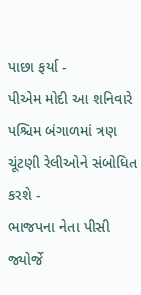પાછા ફર્યા -
પીએમ મોદી આ શનિવારે પશ્ચિમ બંગાળમાં ત્રણ ચૂંટણી રેલીઓને સંબોધિત કરશે -
ભાજપના નેતા પીસી જ્યોર્જે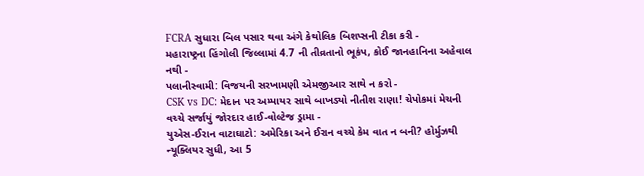FCRA સુધારા બિલ પસાર થવા અંગે કેથોલિક બિશપ્સની ટીકા કરી -
મહારાષ્ટ્રના હિંગોલી જિલ્લામાં 4.7 ની તીવ્રતાનો ભૂકંપ, કોઈ જાનહાનિના અહેવાલ નથી -
પલાનીસ્વામી: વિજયની સરખામણી એમજીઆર સાથે ન કરો -
CSK vs DC: મેદાન પર અમ્પાયર સાથે બાખડ્યો નીતીશ રાણા! ચેપોકમાં મેચની વચ્ચે સર્જાયું જોરદાર હાઈ-વોલ્ટેજ ડ્રામા -
યુએસ-ઈરાન વાટાઘાટો: અમેરિકા અને ઈરાન વચ્ચે કેમ વાત ન બની? હોર્મુઝથી ન્યૂક્લિયર સુધી, આ 5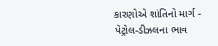કારણોએ શાંતિનો માર્ગ -
પેટ્રોલ-ડીઝલના ભાવ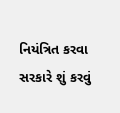નિયંત્રિત કરવા સરકારે શું કરવું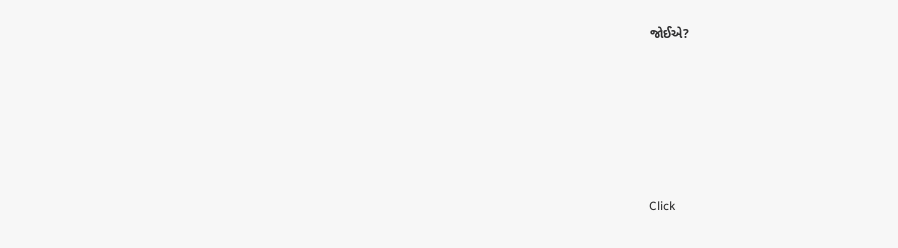જોઈએ?






Click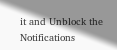it and Unblock the Notifications